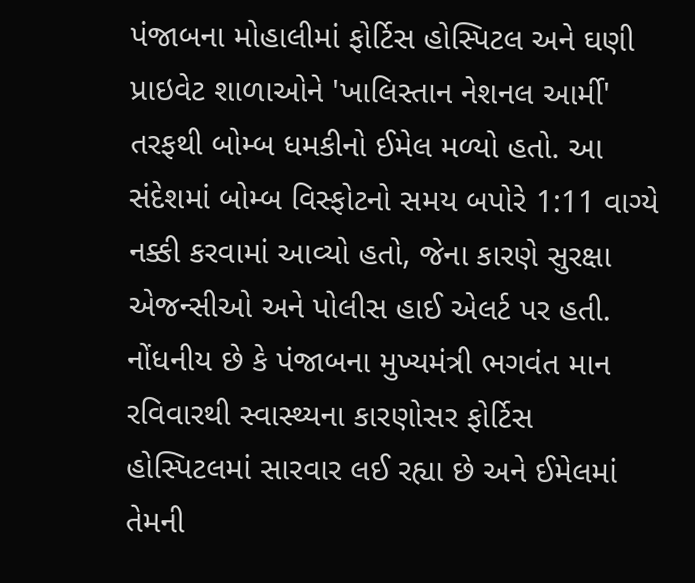પંજાબના મોહાલીમાં ફોર્ટિસ હોસ્પિટલ અને ઘણી પ્રાઇવેટ શાળાઓને 'ખાલિસ્તાન નેશનલ આર્મી' તરફથી બોમ્બ ધમકીનો ઈમેલ મળ્યો હતો. આ સંદેશમાં બોમ્બ વિસ્ફોટનો સમય બપોરે 1:11 વાગ્યે નક્કી કરવામાં આવ્યો હતો, જેના કારણે સુરક્ષા એજન્સીઓ અને પોલીસ હાઈ એલર્ટ પર હતી.
નોંધનીય છે કે પંજાબના મુખ્યમંત્રી ભગવંત માન રવિવારથી સ્વાસ્થ્યના કારણોસર ફોર્ટિસ હોસ્પિટલમાં સારવાર લઈ રહ્યા છે અને ઈમેલમાં તેમની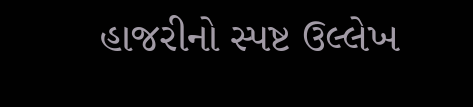હાજરીનો સ્પષ્ટ ઉલ્લેખ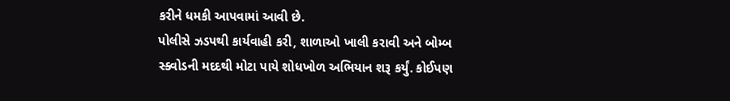કરીને ધમકી આપવામાં આવી છે.
પોલીસે ઝડપથી કાર્યવાહી કરી, શાળાઓ ખાલી કરાવી અને બોમ્બ સ્ક્વોડની મદદથી મોટા પાયે શોધખોળ અભિયાન શરૂ કર્યું. કોઈપણ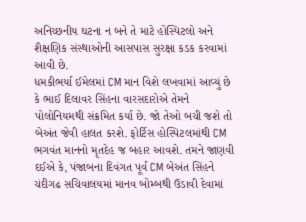અનિચ્છનીય ઘટના ન બને તે માટે હોસ્પિટલો અને શૈક્ષણિક સંસ્થાઓની આસપાસ સુરક્ષા કડક કરવામાં આવી છે.
ધમકીભર્યા ઈમેલમાં CM માન વિશે લખવામાં આવ્યું છે કે ભાઈ દિલાવર સિંહના વારસદારોએ તેમને પોલોનિયમથી સંક્રમિત કર્યા છે. જો તેઓ બચી જશે તો બેઅંત જેવી હાલત કરશે. ફોર્ટિસ હોસ્પિટલમાંથી CM ભગવંત માનનો મૃતદેહ જ બહાર આવશે. તમને જાણવી દઈએ કે, પંજાબના દિવંગત પૂર્વ CM બેઅંત સિંહને ચંદીગઢ સચિવાલયમાં માનવ બોમ્બથી ઉડાવી દેવામાં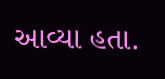આવ્યા હતા.